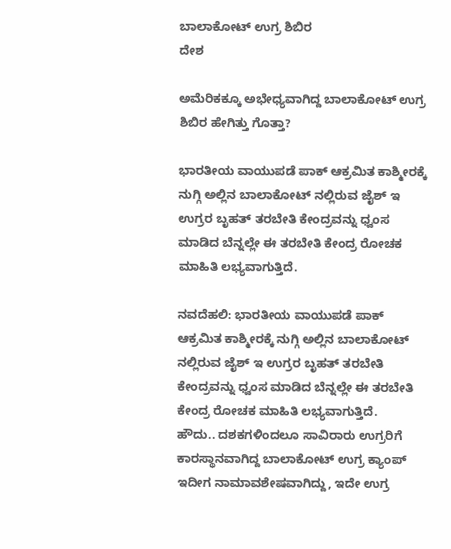ಬಾಲಾಕೋಟ್ ಉಗ್ರ ಶಿಬಿರ
ದೇಶ

ಅಮೆರಿಕಕ್ಕೂ ಅಭೇಧ್ಯವಾಗಿದ್ದ ಬಾಲಾಕೋಟ್ ಉಗ್ರ ಶಿಬಿರ ಹೇಗಿತ್ತು ಗೊತ್ತಾ?

ಭಾರತೀಯ ವಾಯುಪಡೆ ಪಾಕ್ ಆಕ್ರಮಿತ ಕಾಶ್ಮೀರಕ್ಕೆ ನುಗ್ಗಿ ಅಲ್ಲಿನ ಬಾಲಾಕೋಟ್ ನಲ್ಲಿರುವ ಜೈಶ್ ಇ ಉಗ್ರರ ಬೃಹತ್ ತರಬೇತಿ ಕೇಂದ್ರವನ್ನು ಧ್ವಂಸ ಮಾಡಿದ ಬೆನ್ನಲ್ಲೇ ಈ ತರಬೇತಿ ಕೇಂದ್ರ ರೋಚಕ ಮಾಹಿತಿ ಲಭ್ಯವಾಗುತ್ತಿದೆ.

ನವದೆಹಲಿ: ಭಾರತೀಯ ವಾಯುಪಡೆ ಪಾಕ್ ಆಕ್ರಮಿತ ಕಾಶ್ಮೀರಕ್ಕೆ ನುಗ್ಗಿ ಅಲ್ಲಿನ ಬಾಲಾಕೋಟ್ ನಲ್ಲಿರುವ ಜೈಶ್ ಇ ಉಗ್ರರ ಬೃಹತ್ ತರಬೇತಿ ಕೇಂದ್ರವನ್ನು ಧ್ವಂಸ ಮಾಡಿದ ಬೆನ್ನಲ್ಲೇ ಈ ತರಬೇತಿ ಕೇಂದ್ರ ರೋಚಕ ಮಾಹಿತಿ ಲಭ್ಯವಾಗುತ್ತಿದೆ.
ಹೌದು.. ದಶಕಗಳಿಂದಲೂ ಸಾವಿರಾರು ಉಗ್ರರಿಗೆ ಕಾರಸ್ಥಾನವಾಗಿದ್ದ ಬಾಲಾಕೋಟ್ ಉಗ್ರ ಕ್ಯಾಂಪ್ ಇದೀಗ ನಾಮಾವಶೇಷವಾಗಿದ್ದು, ಇದೇ ಉಗ್ರ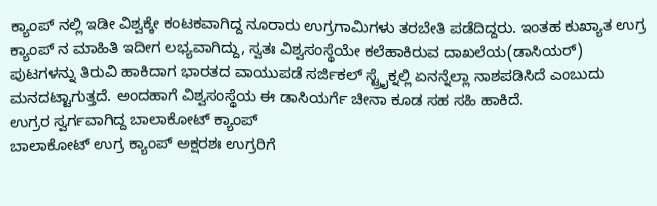ಕ್ಯಾಂಪ್ ನಲ್ಲಿ ಇಡೀ ವಿಶ್ವಕ್ಕೇ ಕಂಟಕವಾಗಿದ್ದ ನೂರಾರು ಉಗ್ರಗಾಮಿಗಳು ತರಬೇತಿ ಪಡೆದಿದ್ದರು. ಇಂತಹ ಕುಖ್ಯಾತ ಉಗ್ರ ಕ್ಯಾಂಪ್ ನ ಮಾಹಿತಿ ಇದೀಗ ಲಭ್ಯವಾಗಿದ್ದು, ಸ್ವತಃ ವಿಶ್ವಸಂಸ್ಥೆಯೇ ಕಲೆಹಾಕಿರುವ ದಾಖಲೆಯ(ಡಾಸಿಯರ್) ಪುಟಗಳನ್ನು ತಿರುವಿ ಹಾಕಿದಾಗ ಭಾರತದ ವಾಯುಪಡೆ ಸರ್ಜಿಕಲ್ ಸ್ಟ್ರೈಕ್ನಲ್ಲಿ ಏನನ್ನೆಲ್ಲಾ ನಾಶಪಡಿಸಿದೆ ಎಂಬುದು ಮನದಟ್ಟಾಗುತ್ತದೆ. ಅಂದಹಾಗೆ ವಿಶ್ವಸಂಸ್ಥೆಯ ಈ ಡಾಸಿಯರ್ಗೆ ಚೀನಾ ಕೂಡ ಸಹ ಸಹಿ ಹಾಕಿದೆ.
ಉಗ್ರರ ಸ್ವರ್ಗವಾಗಿದ್ದ ಬಾಲಾಕೋಟ್ ಕ್ಯಾಂಪ್
ಬಾಲಾಕೋಟ್ ಉಗ್ರ ಕ್ಯಾಂಪ್ ಅಕ್ಷರಶಃ ಉಗ್ರರಿಗೆ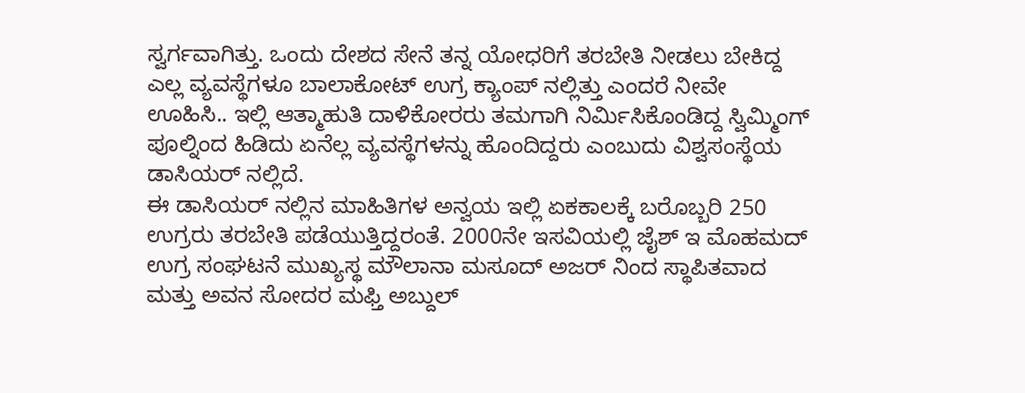ಸ್ವರ್ಗವಾಗಿತ್ತು. ಒಂದು ದೇಶದ ಸೇನೆ ತನ್ನ ಯೋಧರಿಗೆ ತರಬೇತಿ ನೀಡಲು ಬೇಕಿದ್ದ ಎಲ್ಲ ವ್ಯವಸ್ಥೆಗಳೂ ಬಾಲಾಕೋಟ್ ಉಗ್ರ ಕ್ಯಾಂಪ್ ನಲ್ಲಿತ್ತು ಎಂದರೆ ನೀವೇ ಊಹಿಸಿ.. ಇಲ್ಲಿ ಆತ್ಮಾಹುತಿ ದಾಳಿಕೋರರು ತಮಗಾಗಿ ನಿರ್ಮಿಸಿಕೊಂಡಿದ್ದ ಸ್ವಿಮ್ಮಿಂಗ್ ಪೂಲ್ನಿಂದ ಹಿಡಿದು ಏನೆಲ್ಲ ವ್ಯವಸ್ಥೆಗಳನ್ನು ಹೊಂದಿದ್ದರು ಎಂಬುದು ವಿಶ್ವಸಂಸ್ಥೆಯ ಡಾಸಿಯರ್ ನಲ್ಲಿದೆ.
ಈ ಡಾಸಿಯರ್ ನಲ್ಲಿನ ಮಾಹಿತಿಗಳ ಅನ್ವಯ ಇಲ್ಲಿ ಏಕಕಾಲಕ್ಕೆ ಬರೊಬ್ಬರಿ 250 ಉಗ್ರರು ತರಬೇತಿ ಪಡೆಯುತ್ತಿದ್ದರಂತೆ. 2000ನೇ ಇಸವಿಯಲ್ಲಿ ಜೈಶ್ ಇ ಮೊಹಮದ್ ಉಗ್ರ ಸಂಘಟನೆ ಮುಖ್ಯಸ್ಥ ಮೌಲಾನಾ ಮಸೂದ್ ಅಜರ್ ನಿಂದ ಸ್ಥಾಪಿತವಾದ ಮತ್ತು ಅವನ ಸೋದರ ಮಫ್ತಿ ಅಬ್ದುಲ್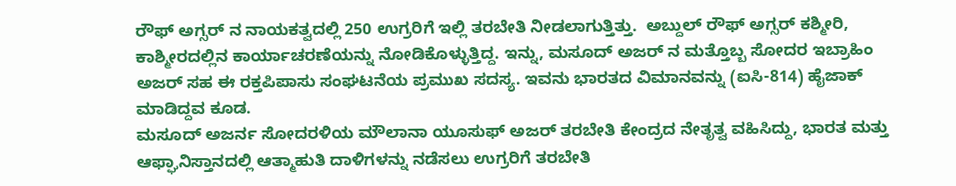ರೌಫ್ ಅಗ್ಸರ್ ನ ನಾಯಕತ್ವದಲ್ಲಿ 250 ಉಗ್ರರಿಗೆ ಇಲ್ಲಿ ತರಬೇತಿ ನೀಡಲಾಗುತ್ತಿತ್ತು.  ಅಬ್ದುಲ್ ರೌಫ್ ಅಗ್ಸರ್ ಕಶ್ಮೀರಿ, ಕಾಶ್ಮೀರದಲ್ಲಿನ ಕಾರ್ಯಾಚರಣೆಯನ್ನು ನೋಡಿಕೊಳ್ಳುತ್ತಿದ್ದ. ಇನ್ನು, ಮಸೂದ್ ಅಜರ್ ನ ಮತ್ತೊಬ್ಬ ಸೋದರ ಇಬ್ರಾಹಿಂ ಅಜರ್ ಸಹ ಈ ರಕ್ತಪಿಪಾಸು ಸಂಘಟನೆಯ ಪ್ರಮುಖ ಸದಸ್ಯ. ಇವನು ಭಾರತದ ವಿಮಾನವನ್ನು (ಐಸಿ-814) ಹೈಜಾಕ್ ಮಾಡಿದ್ದವ ಕೂಡ.
ಮಸೂದ್ ಅಜರ್ನ ಸೋದರಳಿಯ ಮೌಲಾನಾ ಯೂಸುಫ್ ಅಜರ್ ತರಬೇತಿ ಕೇಂದ್ರದ ನೇತೃತ್ವ ವಹಿಸಿದ್ದು, ಭಾರತ ಮತ್ತು ಆಫ್ಘಾನಿಸ್ತಾನದಲ್ಲಿ ಆತ್ಮಾಹುತಿ ದಾಳಿಗಳನ್ನು ನಡೆಸಲು ಉಗ್ರರಿಗೆ ತರಬೇತಿ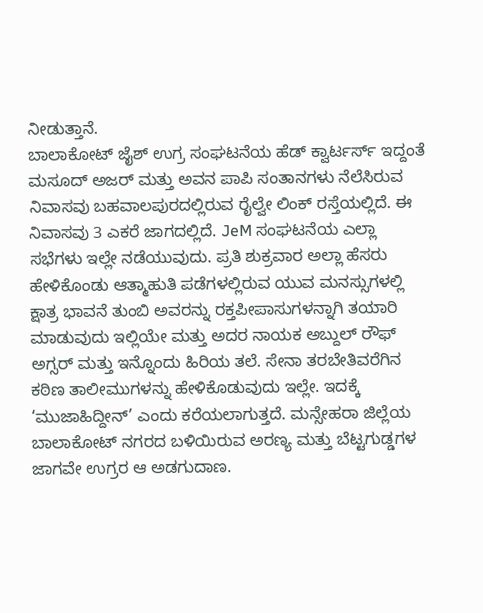ನೀಡುತ್ತಾನೆ.
ಬಾಲಾಕೋಟ್ ಜೈಶ್ ಉಗ್ರ ಸಂಘಟನೆಯ ಹೆಡ್ ಕ್ವಾರ್ಟರ್ಸ್ ಇದ್ದಂತೆ
ಮಸೂದ್ ಅಜರ್ ಮತ್ತು ಅವನ ಪಾಪಿ ಸಂತಾನಗಳು ನೆಲೆಸಿರುವ ನಿವಾಸವು ಬಹವಾಲಪುರದಲ್ಲಿರುವ ರೈಲ್ವೇ ಲಿಂಕ್ ರಸ್ತೆಯಲ್ಲಿದೆ. ಈ ನಿವಾಸವು 3 ಎಕರೆ ಜಾಗದಲ್ಲಿದೆ. JeM ಸಂಘಟನೆಯ ಎಲ್ಲಾ ಸಭೆಗಳು ಇಲ್ಲೇ ನಡೆಯುವುದು. ಪ್ರತಿ ಶುಕ್ರವಾರ ಅಲ್ಲಾ ಹೆಸರು ಹೇಳಿಕೊಂಡು ಆತ್ಮಾಹುತಿ ಪಡೆಗಳಲ್ಲಿರುವ ಯುವ ಮನಸ್ಸುಗಳಲ್ಲಿ ಕ್ಷಾತ್ರ ಭಾವನೆ ತುಂಬಿ ಅವರನ್ನು ರಕ್ತಪೀಪಾಸುಗಳನ್ನಾಗಿ ತಯಾರಿ ಮಾಡುವುದು ಇಲ್ಲಿಯೇ ಮತ್ತು ಅದರ ನಾಯಕ ಅಬ್ದುಲ್ ರೌಫ್ ಅಗ್ಸರ್ ಮತ್ತು ಇನ್ನೊಂದು ಹಿರಿಯ ತಲೆ. ಸೇನಾ ತರಬೇತಿವರೆಗಿನ ಕಠಿಣ ತಾಲೀಮುಗಳನ್ನು ಹೇಳಿಕೊಡುವುದು ಇಲ್ಲೇ. ಇದಕ್ಕೆ ‘ಮುಜಾಹಿದ್ದೀನ್’ ಎಂದು ಕರೆಯಲಾಗುತ್ತದೆ. ಮನ್ಸೇಹರಾ ಜಿಲ್ಲೆಯ ಬಾಲಾಕೋಟ್ ನಗರದ ಬಳಿಯಿರುವ ಅರಣ್ಯ ಮತ್ತು ಬೆಟ್ಟಗುಡ್ಡಗಳ ಜಾಗವೇ ಉಗ್ರರ ಆ ಅಡಗುದಾಣ.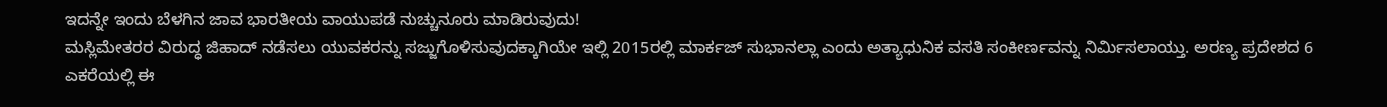ಇದನ್ನೇ ಇಂದು ಬೆಳಗಿನ ಜಾವ ಭಾರತೀಯ ವಾಯುಪಡೆ ನುಚ್ಚುನೂರು ಮಾಡಿರುವುದು!
ಮಸ್ಲಿಮೇತರರ ವಿರುದ್ಧ ಜಿಹಾದ್ ನಡೆಸಲು ಯುವಕರನ್ನು ಸಜ್ಜುಗೊಳಿಸುವುದಕ್ಕಾಗಿಯೇ ಇಲ್ಲಿ 2015ರಲ್ಲಿ ಮಾರ್ಕಜ್ ಸುಭಾನಲ್ಲಾ ಎಂದು ಅತ್ಯಾಧುನಿಕ ವಸತಿ ಸಂಕೀರ್ಣವನ್ನು ನಿರ್ಮಿಸಲಾಯ್ತು. ಅರಣ್ಯ ಪ್ರದೇಶದ 6 ಎಕರೆಯಲ್ಲಿ ಈ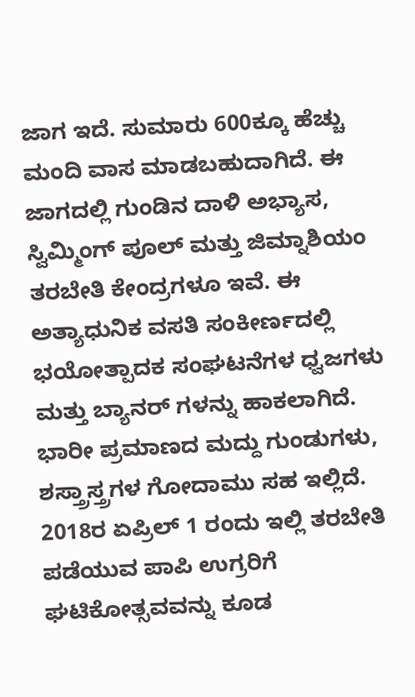ಜಾಗ ಇದೆ. ಸುಮಾರು 600ಕ್ಕೂ ಹೆಚ್ಚು ಮಂದಿ ವಾಸ ಮಾಡಬಹುದಾಗಿದೆ. ಈ ಜಾಗದಲ್ಲಿ ಗುಂಡಿನ ದಾಳಿ ಅಭ್ಯಾಸ, ಸ್ವಿಮ್ಮಿಂಗ್ ಪೂಲ್ ಮತ್ತು ಜಿಮ್ನಾಶಿಯಂ ತರಬೇತಿ ಕೇಂದ್ರಗಳೂ ಇವೆ. ಈ ಅತ್ಯಾಧುನಿಕ ವಸತಿ ಸಂಕೀರ್ಣದಲ್ಲಿ ಭಯೋತ್ಪಾದಕ ಸಂಘಟನೆಗಳ ಧ್ವಜಗಳು ಮತ್ತು ಬ್ಯಾನರ್ ಗಳನ್ನು ಹಾಕಲಾಗಿದೆ. ಭಾರೀ ಪ್ರಮಾಣದ ಮದ್ದು ಗುಂಡುಗಳು, ಶಸ್ತ್ರಾಸ್ತ್ರಗಳ ಗೋದಾಮು ಸಹ ಇಲ್ಲಿದೆ.
2018ರ ಏಪ್ರಿಲ್ 1 ರಂದು ಇಲ್ಲಿ ತರಬೇತಿ ಪಡೆಯುವ ಪಾಪಿ ಉಗ್ರರಿಗೆ ಘಟಿಕೋತ್ಸವವನ್ನು ಕೂಡ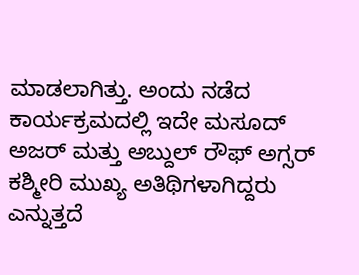ಮಾಡಲಾಗಿತ್ತು. ಅಂದು ನಡೆದ ಕಾರ್ಯಕ್ರಮದಲ್ಲಿ ಇದೇ ಮಸೂದ್ ಅಜರ್ ಮತ್ತು ಅಬ್ದುಲ್ ರೌಫ್ ಅಗ್ಸರ್ ಕಶ್ಮೀರಿ ಮುಖ್ಯ ಅತಿಥಿಗಳಾಗಿದ್ದರು ಎನ್ನುತ್ತದೆ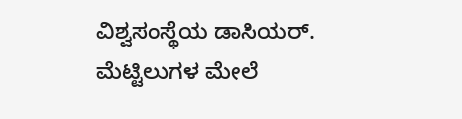ವಿಶ್ವಸಂಸ್ಥೆಯ ಡಾಸಿಯರ್.
ಮೆಟ್ಟಿಲುಗಳ ಮೇಲೆ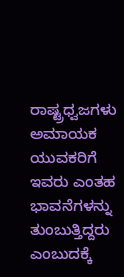ರಾಷ್ಟ್ರಧ್ವಜಗಳು
ಅಮಾಯಕ ಯುವಕರಿಗೆ ಇವರು ಎಂತಹ ಭಾವನೆಗಳನ್ನು ತುಂಬುತ್ತಿದ್ದರು ಎಂಬುದಕ್ಕೆ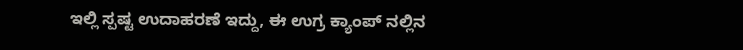ಇಲ್ಲಿ ಸ್ಪಷ್ಟ ಉದಾಹರಣೆ ಇದ್ದು, ಈ ಉಗ್ರ ಕ್ಯಾಂಪ್ ನಲ್ಲಿನ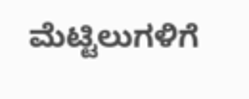ಮೆಟ್ಟಿಲುಗಳಿಗೆ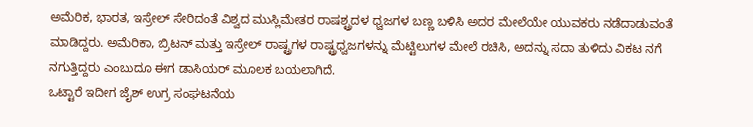ಅಮೆರಿಕ, ಭಾರತ, ಇಸ್ರೇಲ್ ಸೇರಿದಂತೆ ವಿಶ್ವದ ಮುಸ್ಲಿಮೇತರ ರಾಷಶ್ಟ್ರದಳ ಧ್ವಜಗಳ ಬಣ್ಣ ಬಳಿಸಿ ಅದರ ಮೇಲೆಯೇ ಯುವಕರು ನಡೆದಾಡುವಂತೆ ಮಾಡಿದ್ದರು. ಅಮೆರಿಕಾ, ಬ್ರಿಟನ್ ಮತ್ತು ಇಸ್ರೇಲ್ ರಾಷ್ಟ್ರಗಳ ರಾಷ್ಟ್ರಧ್ವಜಗಳನ್ನು ಮೆಟ್ಟಿಲುಗಳ ಮೇಲೆ ರಚಿಸಿ, ಅದನ್ನು ಸದಾ ತುಳಿದು ವಿಕಟ ನಗೆ ನಗುತ್ತಿದ್ದರು ಎಂಬುದೂ ಈಗ ಡಾಸಿಯರ್ ಮೂಲಕ ಬಯಲಾಗಿದೆ.
ಒಟ್ಟಾರೆ ಇದೀಗ ಜೈಶ್ ಉಗ್ರ ಸಂಘಟನೆಯ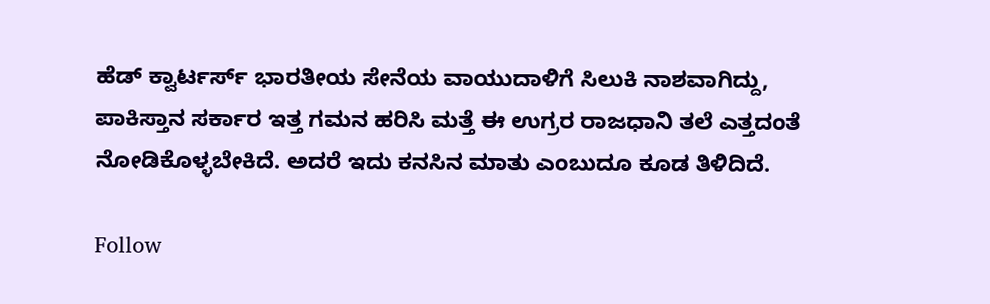ಹೆಡ್ ಕ್ವಾರ್ಟರ್ಸ್ ಭಾರತೀಯ ಸೇನೆಯ ವಾಯುದಾಳಿಗೆ ಸಿಲುಕಿ ನಾಶವಾಗಿದ್ದು, ಪಾಕಿಸ್ತಾನ ಸರ್ಕಾರ ಇತ್ತ ಗಮನ ಹರಿಸಿ ಮತ್ತೆ ಈ ಉಗ್ರರ ರಾಜಧಾನಿ ತಲೆ ಎತ್ತದಂತೆ ನೋಡಿಕೊಳ್ಳಬೇಕಿದೆ. ಅದರೆ ಇದು ಕನಸಿನ ಮಾತು ಎಂಬುದೂ ಕೂಡ ತಿಳಿದಿದೆ.

Follow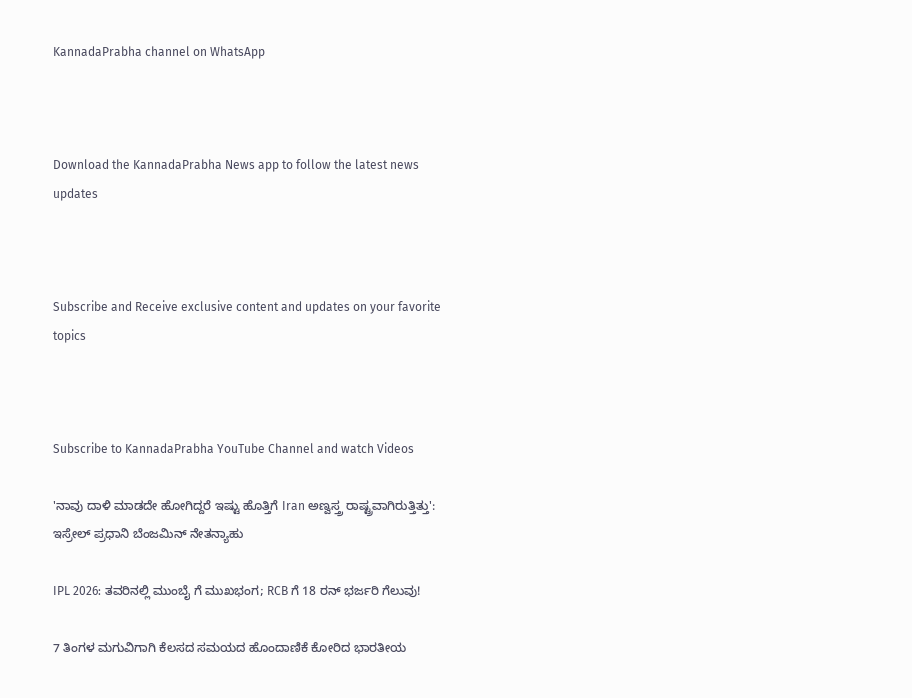KannadaPrabha channel on WhatsApp



Download the KannadaPrabha News app to follow the latest news updates



Subscribe and Receive exclusive content and updates on your favorite topics



Subscribe to KannadaPrabha YouTube Channel and watch Videos

'ನಾವು ದಾಳಿ ಮಾಡದೇ ಹೋಗಿದ್ದರೆ ಇಷ್ಟು ಹೊತ್ತಿಗೆ Iran ಅಣ್ವಸ್ತ್ರ ರಾಷ್ಟ್ರವಾಗಿರುತ್ತಿತ್ತು': ಇಸ್ರೇಲ್ ಪ್ರಧಾನಿ ಬೆಂಜಮಿನ್ ನೇತನ್ಯಾಹು

IPL 2026: ತವರಿನಲ್ಲಿ ಮುಂಬೈ ಗೆ ಮುಖಭಂಗ; RCB ಗೆ 18 ರನ್ ಭರ್ಜರಿ ಗೆಲುವು!

7 ತಿಂಗಳ ಮಗುವಿಗಾಗಿ ಕೆಲಸದ ಸಮಯದ ಹೊಂದಾಣಿಕೆ ಕೋರಿದ ಭಾರತೀಯ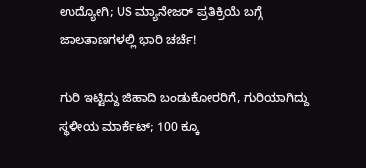ಉದ್ಯೋಗಿ; US ಮ್ಯಾನೇಜರ್ ಪ್ರತಿಕ್ರಿಯೆ ಬಗ್ಗೆ ಜಾಲತಾಣಗಳಲ್ಲಿ ಭಾರಿ ಚರ್ಚೆ!

ಗುರಿ ಇಟ್ಟಿದ್ದು ಜಿಹಾದಿ ಬಂಡುಕೋರರಿಗೆ, ಗುರಿಯಾಗಿದ್ದು ಸ್ಥಳೀಯ ಮಾರ್ಕೆಟ್; 100 ಕ್ಕೂ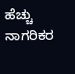ಹೆಚ್ಚು ನಾಗರಿಕರ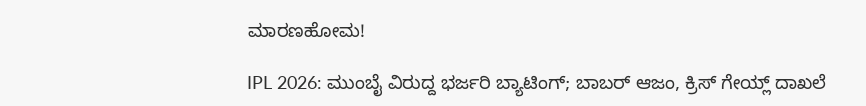ಮಾರಣಹೋಮ!

IPL 2026: ಮುಂಬೈ ವಿರುದ್ದ ಭರ್ಜರಿ ಬ್ಯಾಟಿಂಗ್; ಬಾಬರ್ ಆಜಂ, ಕ್ರಿಸ್ ಗೇಯ್ಲ್ ದಾಖಲೆ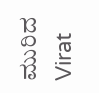ಮುರಿದ Virat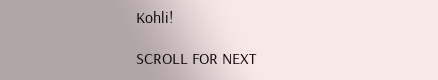Kohli!

SCROLL FOR NEXT